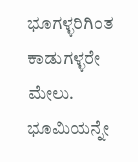ಭೂಗಳ್ಳರಿಗಿಂತ ಕಾಡುಗಳ್ಳರೇ ಮೇಲು. ಭೂಮಿಯನ್ನೇ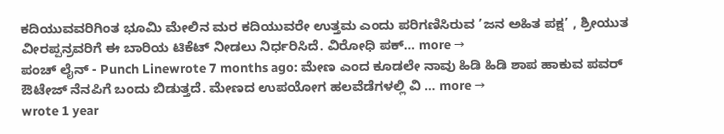ಕದಿಯುವವರಿಗಿಂತ ಭೂಮಿ ಮೇಲಿನ ಮರ ಕದಿಯುವರೇ ಉತ್ತಮ ಎಂದು ಪರಿಗಣಿಸಿರುವ ’ಜನ ಅಹಿತ ಪಕ್ಷ’ , ಶ್ರೀಯುತ ವೀರಪ್ಪನ್ರವರಿಗೆ ಈ ಬಾರಿಯ ಟಿಕೆಟ್ ನೀಡಲು ನಿರ್ಧರಿಸಿದೆ. ವಿರೋಧಿ ಪಕ್… more →
ಪಂಚ್ ಲೈನ್ - Punch Linewrote 7 months ago: ಮೇಣ ಎಂದ ಕೂಡಲೇ ನಾವು ಹಿಡಿ ಹಿಡಿ ಶಾಪ ಹಾಕುವ ಪವರ್ ಔಟೇಜ್ ನೆನಪಿಗೆ ಬಂದು ಬಿಡುತ್ತದೆ. ಮೇಣದ ಉಪಯೋಗ ಹಲವೆಡೆಗಳಲ್ಲಿ ವಿ … more →
wrote 1 year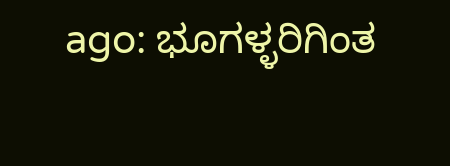ago: ಭೂಗಳ್ಳರಿಗಿಂತ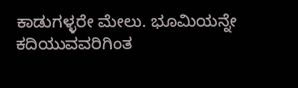ಕಾಡುಗಳ್ಳರೇ ಮೇಲು. ಭೂಮಿಯನ್ನೇ ಕದಿಯುವವರಿಗಿಂತ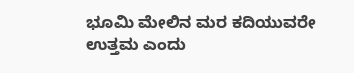ಭೂಮಿ ಮೇಲಿನ ಮರ ಕದಿಯುವರೇ ಉತ್ತಮ ಎಂದು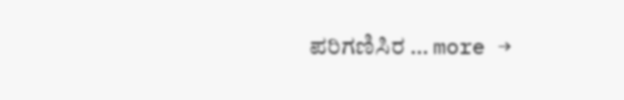ಪರಿಗಣಿಸಿರ … more →